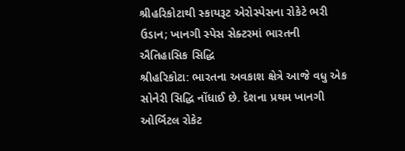શ્રીહરિકોટાથી સ્કાયરૂટ એરોસ્પેસના રોકેટે ભરી ઉડાન; ખાનગી સ્પેસ સેક્ટરમાં ભારતની ઐતિહાસિક સિદ્ધિ
શ્રીહરિકોટા: ભારતના અવકાશ ક્ષેત્રે આજે વધુ એક સોનેરી સિદ્ધિ નોંધાઈ છે. દેશના પ્રથમ ખાનગી ઓર્બિટલ રોકેટ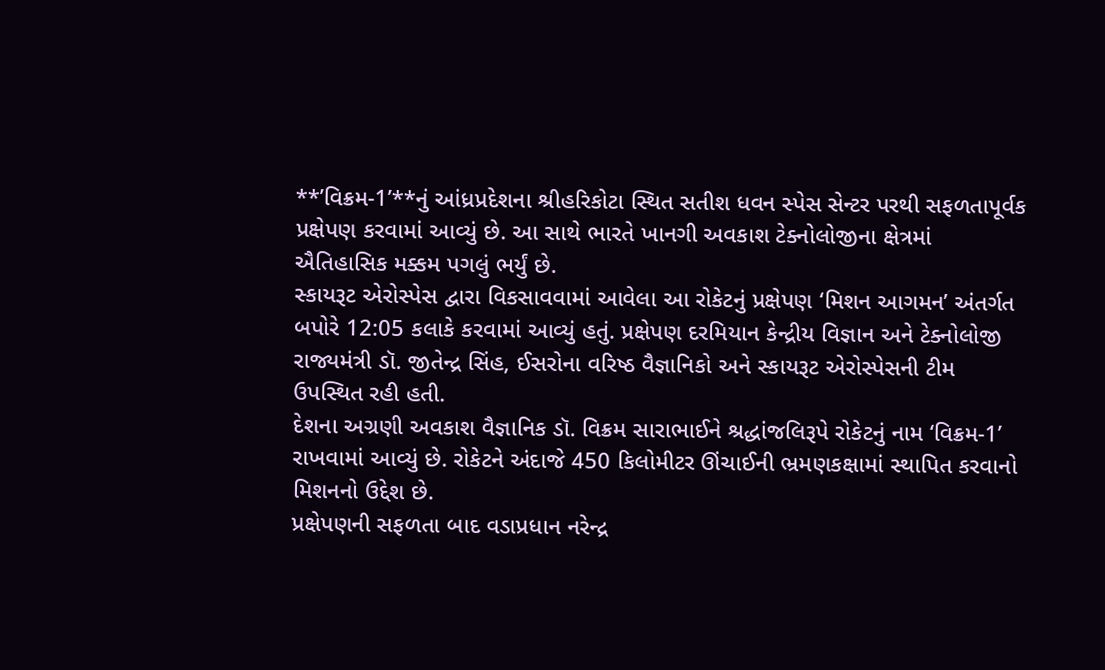**’વિક્રમ-1’**નું આંધ્રપ્રદેશના શ્રીહરિકોટા સ્થિત સતીશ ધવન સ્પેસ સેન્ટર પરથી સફળતાપૂર્વક પ્રક્ષેપણ કરવામાં આવ્યું છે. આ સાથે ભારતે ખાનગી અવકાશ ટેક્નોલોજીના ક્ષેત્રમાં ઐતિહાસિક મક્કમ પગલું ભર્યું છે.
સ્કાયરૂટ એરોસ્પેસ દ્વારા વિકસાવવામાં આવેલા આ રોકેટનું પ્રક્ષેપણ ‘મિશન આગમન’ અંતર્ગત બપોરે 12:05 કલાકે કરવામાં આવ્યું હતું. પ્રક્ષેપણ દરમિયાન કેન્દ્રીય વિજ્ઞાન અને ટેક્નોલોજી રાજ્યમંત્રી ડૉ. જીતેન્દ્ર સિંહ, ઈસરોના વરિષ્ઠ વૈજ્ઞાનિકો અને સ્કાયરૂટ એરોસ્પેસની ટીમ ઉપસ્થિત રહી હતી.
દેશના અગ્રણી અવકાશ વૈજ્ઞાનિક ડૉ. વિક્રમ સારાભાઈને શ્રદ્ધાંજલિરૂપે રોકેટનું નામ ‘વિક્રમ-1’ રાખવામાં આવ્યું છે. રોકેટને અંદાજે 450 કિલોમીટર ઊંચાઈની ભ્રમણકક્ષામાં સ્થાપિત કરવાનો મિશનનો ઉદ્દેશ છે.
પ્રક્ષેપણની સફળતા બાદ વડાપ્રધાન નરેન્દ્ર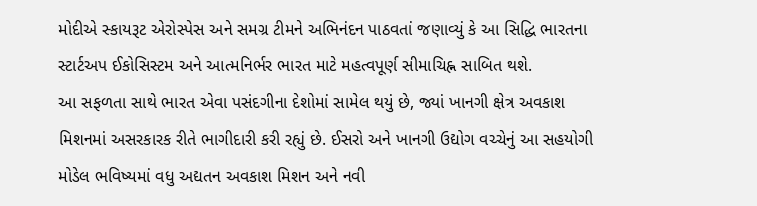મોદીએ સ્કાયરૂટ એરોસ્પેસ અને સમગ્ર ટીમને અભિનંદન પાઠવતાં જણાવ્યું કે આ સિદ્ધિ ભારતના સ્ટાર્ટઅપ ઈકોસિસ્ટમ અને આત્મનિર્ભર ભારત માટે મહત્વપૂર્ણ સીમાચિહ્ન સાબિત થશે.
આ સફળતા સાથે ભારત એવા પસંદગીના દેશોમાં સામેલ થયું છે, જ્યાં ખાનગી ક્ષેત્ર અવકાશ મિશનમાં અસરકારક રીતે ભાગીદારી કરી રહ્યું છે. ઈસરો અને ખાનગી ઉદ્યોગ વચ્ચેનું આ સહયોગી મોડેલ ભવિષ્યમાં વધુ અદ્યતન અવકાશ મિશન અને નવી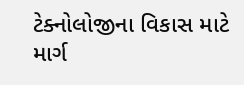ટેક્નોલોજીના વિકાસ માટે માર્ગ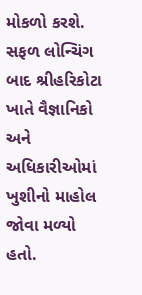મોકળો કરશે.
સફળ લોન્ચિંગ બાદ શ્રીહરિકોટા ખાતે વૈજ્ઞાનિકો અને અધિકારીઓમાં ખુશીનો માહોલ જોવા મળ્યો હતો.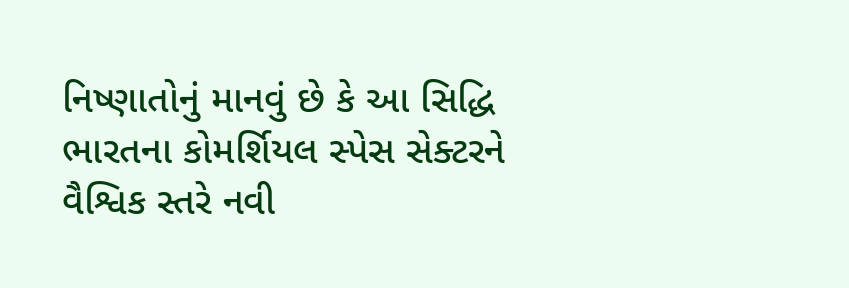નિષ્ણાતોનું માનવું છે કે આ સિદ્ધિ ભારતના કોમર્શિયલ સ્પેસ સેક્ટરને વૈશ્વિક સ્તરે નવી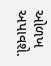ઓળખ અપાવશે.